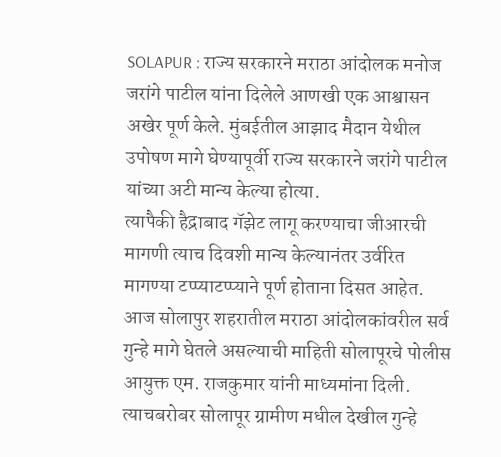SOLAPUR : राज्य सरकारने मराठा आंदोलक मनोज जरांगे पाटील यांना दिलेले आणखी एक आश्वासन अखेर पूर्ण केले. मुंबईतील आझाद मैदान येथील उपोषण मागे घेण्यापूर्वी राज्य सरकारने जरांगे पाटील यांच्या अटी मान्य केल्या होत्या.
त्यापैकी हैद्राबाद गॅझेट लागू करण्याचा जीआरची मागणी त्याच दिवशी मान्य केल्यानंतर उर्वरित मागण्या टप्प्याटप्प्याने पूर्ण होताना दिसत आहेत.
आज सोलापुर शहरातील मराठा आंदोलकांवरील सर्व गुन्हे मागे घेतले असल्याची माहिती सोलापूरचे पोलीस आयुक्त एम. राजकुमार यांनी माध्यमांना दिली. त्याचबरोबर सोलापूर ग्रामीण मधील देखील गुन्हे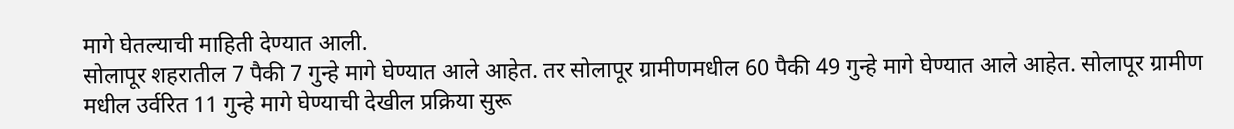मागे घेतल्याची माहिती देण्यात आली.
सोलापूर शहरातील 7 पैकी 7 गुन्हे मागे घेण्यात आले आहेत. तर सोलापूर ग्रामीणमधील 60 पैकी 49 गुन्हे मागे घेण्यात आले आहेत. सोलापूर ग्रामीण मधील उर्वरित 11 गुन्हे मागे घेण्याची देखील प्रक्रिया सुरू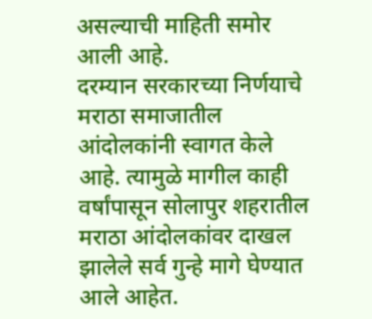असल्याची माहिती समोर आली आहे.
दरम्यान सरकारच्या निर्णयाचे मराठा समाजातील आंदोलकांनी स्वागत केले आहे. त्यामुळे मागील काही वर्षांपासून सोलापुर शहरातील मराठा आंदोलकांवर दाखल झालेले सर्व गुन्हे मागे घेण्यात आले आहेत.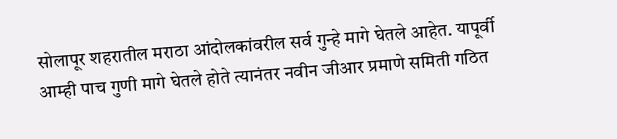सोलापूर शहरातील मराठा आंदोलकांवरील सर्व गुन्हे मागे घेतले आहेत. यापूर्वी आम्ही पाच गुणी मागे घेतले होते त्यानंतर नवीन जीआर प्रमाणे समिती गठित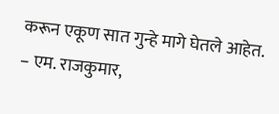करून एकूण सात गुन्हे मागे घेतले आहेत.
– एम. राजकुमार,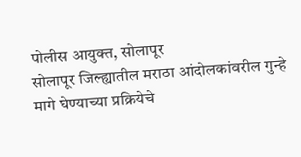पोलीस आयुक्त, सोलापूर
सोलापूर जिल्ह्यातील मराठा आंदोलकांवरील गुन्हे मागे घेण्याच्या प्रक्रियेचे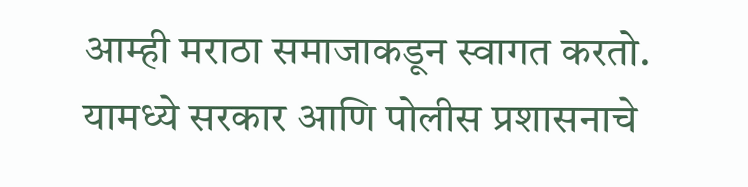आम्ही मराठा समाजाकडून स्वागत करतो. यामध्ये सरकार आणि पोलीस प्रशासनाचे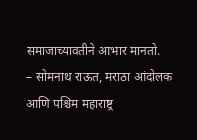समाजाच्यावतीने आभार मानतो.
– सोमनाथ राऊत, मराठा आंदोलक आणि पश्चिम महाराष्ट्र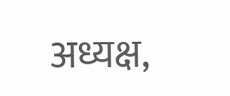अध्यक्ष,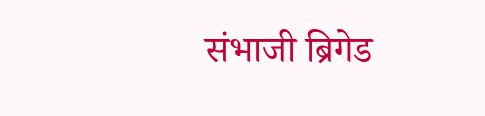संभाजी ब्रिगेड